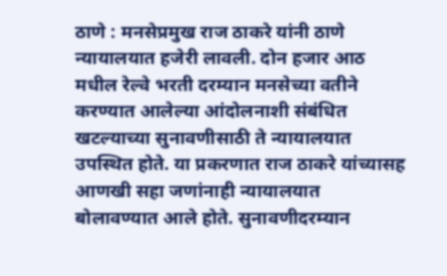ठाणे : मनसेप्रमुख राज ठाकरे यांनी ठाणे न्यायालयात हजेरी लावली. दोन हजार आठ मधील रेल्वे भरती दरम्यान मनसेच्या वतीने करण्यात आलेल्या आंदोलनाशी संबंधित खटल्याच्या सुनावणीसाठी ते न्यायालयात उपस्थित होते. या प्रकरणात राज ठाकरे यांच्यासह आणखी सहा जणांनाही न्यायालयात बोलावण्यात आले होते. सुनावणीदरम्यान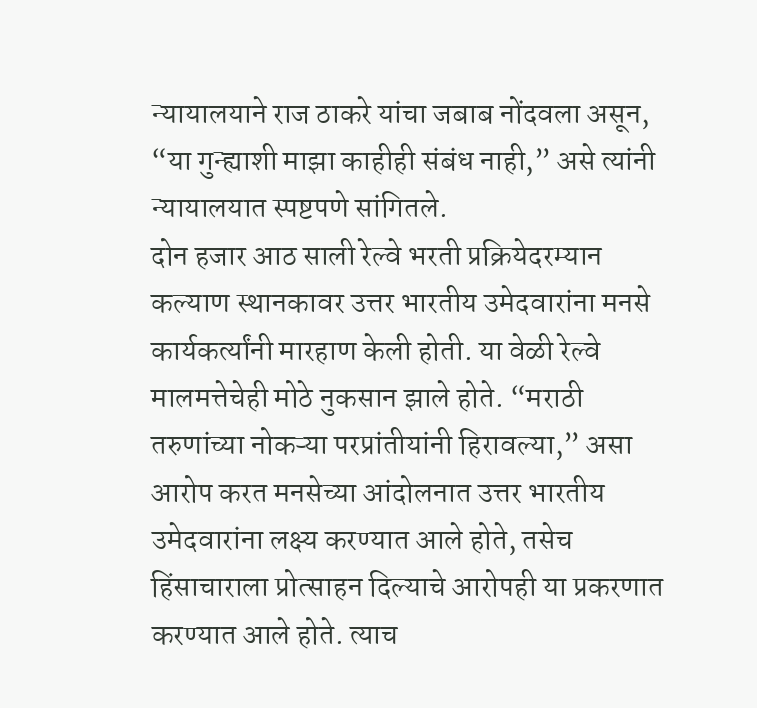न्यायालयाने राज ठाकरे यांचा जबाब नोंदवला असून, “या गुन्ह्याशी माझा काहीही संबंध नाही,” असे त्यांनी न्यायालयात स्पष्टपणे सांगितले.
दोन हजार आठ साली रेल्वे भरती प्रक्रियेदरम्यान कल्याण स्थानकावर उत्तर भारतीय उमेदवारांना मनसे कार्यकर्त्यांनी मारहाण केली होती. या वेळी रेल्वे मालमत्तेचेही मोठे नुकसान झाले होते. “मराठी तरुणांच्या नोकऱ्या परप्रांतीयांनी हिरावल्या,” असा आरोप करत मनसेच्या आंदोलनात उत्तर भारतीय उमेदवारांना लक्ष्य करण्यात आले होते, तसेच हिंसाचाराला प्रोत्साहन दिल्याचे आरोपही या प्रकरणात करण्यात आले होते. त्याच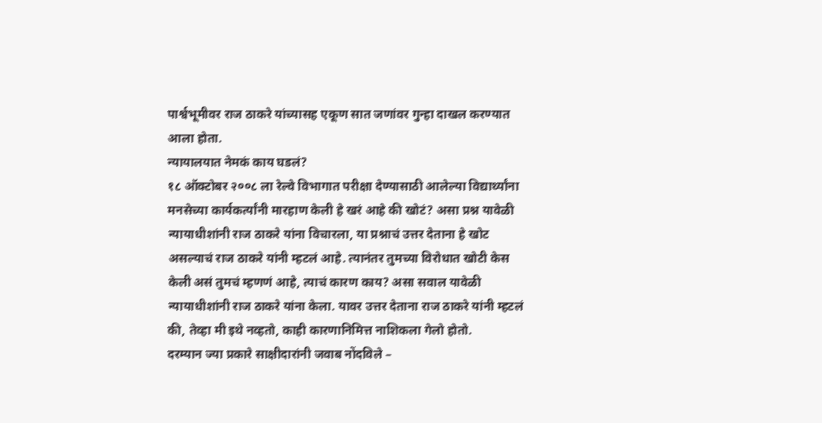पार्श्वभूमीवर राज ठाकरे यांच्यासह एकूण सात जणांवर गुन्हा दाखल करण्यात आला होता.
न्यायालयात नेमकं काय घडलं?
१८ ऑक्टोबर २००८ ला रेल्वे विभागात परीक्षा देण्यासाठी आलेल्या विद्यार्थ्यांना मनसेच्या कार्यकर्त्यांनी मारहाण केली हे खरं आहे की खोटं? असा प्रश्न यावेळी न्यायाधीशांनी राज ठाकरे यांना विचारला, या प्रश्नाचं उत्तर देताना हे खोट असल्याचं राज ठाकरे यांनी म्हटलं आहे. त्यानंतर तुमच्या विरोधात खोटी केस केली असं तुमचं म्हणणं आहे, त्याचं कारण काय? असा सवाल यावेळी न्यायाधीशांनी राज ठाकरे यांना केला. यावर उत्तर देताना राज ठाकरे यांनी म्हटलं की, तेव्हा मी इथे नव्हतो, काही कारणानिमित्त नाशिकला गेलो होतो.
दरम्यान ज्या प्रकारे साक्षीदारांनी जवाब नोंदविले –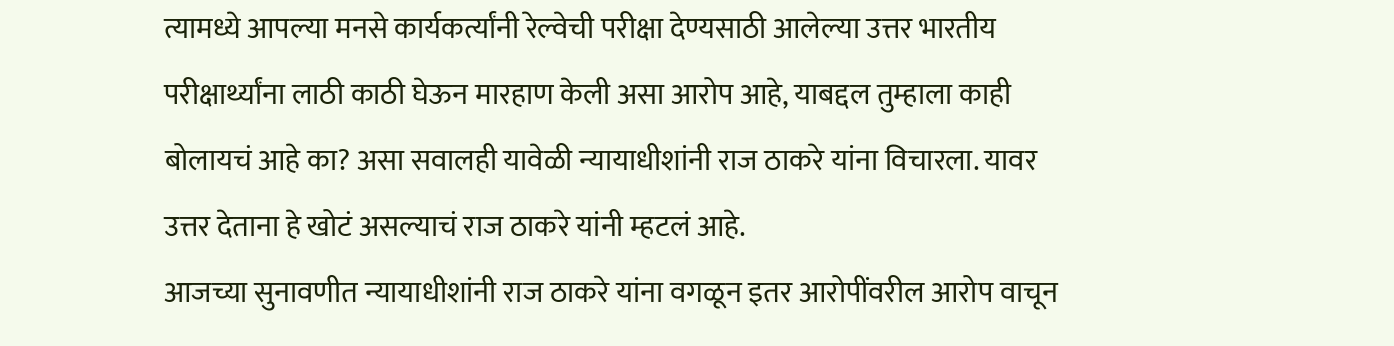त्यामध्ये आपल्या मनसे कार्यकर्त्यांनी रेल्वेची परीक्षा देण्यसाठी आलेल्या उत्तर भारतीय परीक्षार्थ्यांना लाठी काठी घेऊन मारहाण केली असा आरोप आहे, याबद्दल तुम्हाला काही बोलायचं आहे का? असा सवालही यावेळी न्यायाधीशांनी राज ठाकरे यांना विचारला. यावर उत्तर देताना हे खोटं असल्याचं राज ठाकरे यांनी म्हटलं आहे.
आजच्या सुनावणीत न्यायाधीशांनी राज ठाकरे यांना वगळून इतर आरोपींवरील आरोप वाचून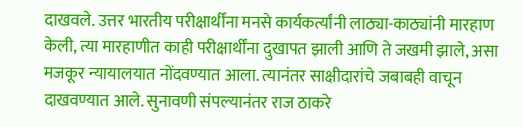दाखवले. उत्तर भारतीय परीक्षार्थींना मनसे कार्यकर्त्यांनी लाठ्या-काठ्यांनी मारहाण केली, त्या मारहाणीत काही परीक्षार्थींना दुखापत झाली आणि ते जखमी झाले, असा मजकूर न्यायालयात नोंदवण्यात आला. त्यानंतर साक्षीदारांचे जबाबही वाचून दाखवण्यात आले. सुनावणी संपल्यानंतर राज ठाकरे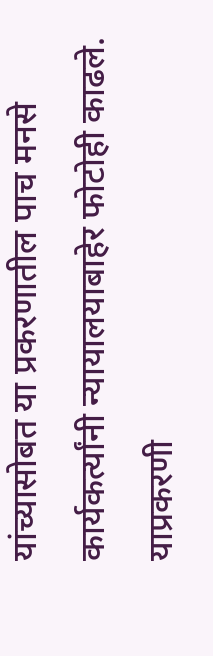यांच्यासोबत या प्रकरणातील पाच मनसे कार्यकर्त्यांनी न्यायालयाबाहेर फोटोही काढले.
याप्रकरणी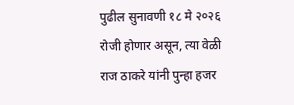पुढील सुनावणी १८ मे २०२६ रोजी होणार असून, त्या वेळी राज ठाकरे यांनी पुन्हा हजर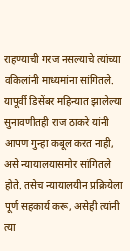राहण्याची गरज नसल्याचे त्यांच्या वकिलांनी माध्यमांना सांगितले. यापूर्वी डिसेंबर महिन्यात झालेल्या सुनावणीतही राज ठाकरे यांनी आपण गुन्हा कबूल करत नाही, असे न्यायालयासमोर सांगितले होते. तसेच न्यायालयीन प्रक्रियेला पूर्ण सहकार्य करू, असेही त्यांनी त्या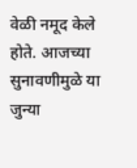वेळी नमूद केले होते. आजच्या सुनावणीमुळे या जुन्या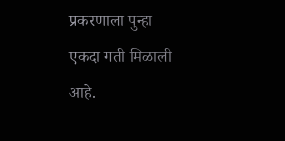प्रकरणाला पुन्हा एकदा गती मिळाली आहे.